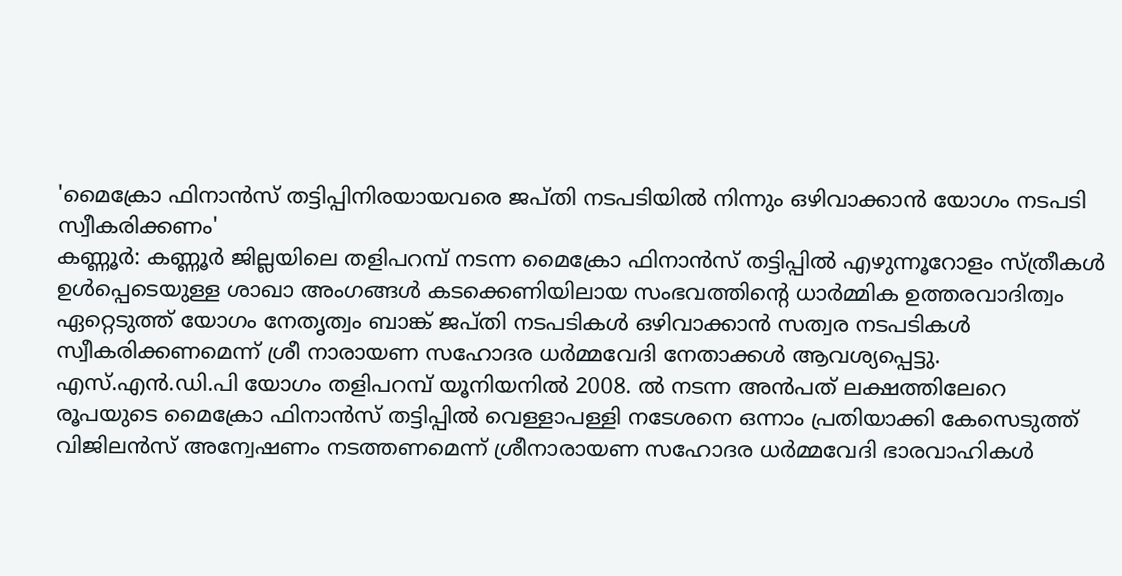'മൈക്രോ ഫിനാൻസ് തട്ടിപ്പിനിരയായവരെ ജപ്തി നടപടിയിൽ നിന്നും ഒഴിവാക്കാൻ യോഗം നടപടി സ്വീകരിക്കണം'
കണ്ണൂർ: കണ്ണൂർ ജില്ലയിലെ തളിപറമ്പ് നടന്ന മൈക്രോ ഫിനാൻസ് തട്ടിപ്പിൽ എഴുന്നൂറോളം സ്ത്രീകൾ ഉൾപ്പെടെയുള്ള ശാഖാ അംഗങ്ങൾ കടക്കെണിയിലായ സംഭവത്തിന്റെ ധാർമ്മിക ഉത്തരവാദിത്വം ഏറ്റെടുത്ത് യോഗം നേതൃത്വം ബാങ്ക് ജപ്തി നടപടികൾ ഒഴിവാക്കാൻ സത്വര നടപടികൾ സ്വീകരിക്കണമെന്ന് ശ്രീ നാരായണ സഹോദര ധർമ്മവേദി നേതാക്കൾ ആവശ്യപ്പെട്ടു.
എസ്.എൻ.ഡി.പി യോഗം തളിപറമ്പ് യൂനിയനിൽ 2008. ൽ നടന്ന അൻപത് ലക്ഷത്തിലേറെ രൂപയുടെ മൈക്രോ ഫിനാൻസ് തട്ടിപ്പിൽ വെള്ളാപള്ളി നടേശനെ ഒന്നാം പ്രതിയാക്കി കേസെടുത്ത് വിജിലൻസ് അന്വേഷണം നടത്തണമെന്ന് ശ്രീനാരായണ സഹോദര ധർമ്മവേദി ഭാരവാഹികൾ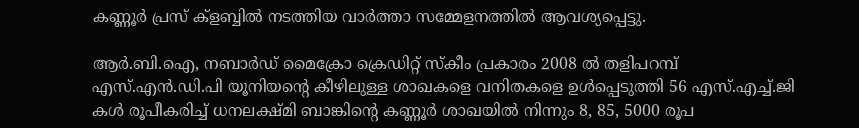കണ്ണൂർ പ്രസ് ക്ളബ്ബിൽ നടത്തിയ വാർത്താ സമ്മേളനത്തിൽ ആവശ്യപ്പെട്ടു.

ആർ.ബി.ഐ, നബാർഡ് മൈക്രോ ക്രെഡിറ്റ് സ്കീം പ്രകാരം 2008 ൽ തളിപറമ്പ് എസ്.എൻ.ഡി.പി യൂനിയന്റെ കീഴിലുള്ള ശാഖകളെ വനിതകളെ ഉൾപ്പെടുത്തി 56 എസ്.എച്ച്.ജി കൾ രൂപീകരിച്ച് ധനലക്ഷ്മി ബാങ്കിന്റെ കണ്ണൂർ ശാഖയിൽ നിന്നും 8, 85, 5000 രൂപ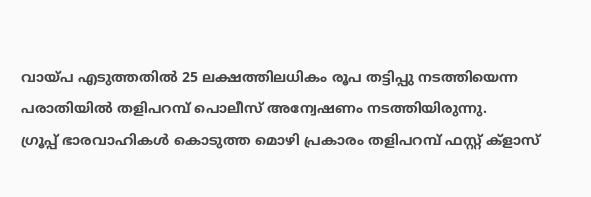വായ്പ എടുത്തതിൽ 25 ലക്ഷത്തിലധികം രൂപ തട്ടിപ്പു നടത്തിയെന്ന പരാതിയിൽ തളിപറമ്പ് പൊലീസ് അന്വേഷണം നടത്തിയിരുന്നു.
ഗ്രൂപ്പ് ഭാരവാഹികൾ കൊടുത്ത മൊഴി പ്രകാരം തളിപറമ്പ് ഫസ്റ്റ് ക്ളാസ്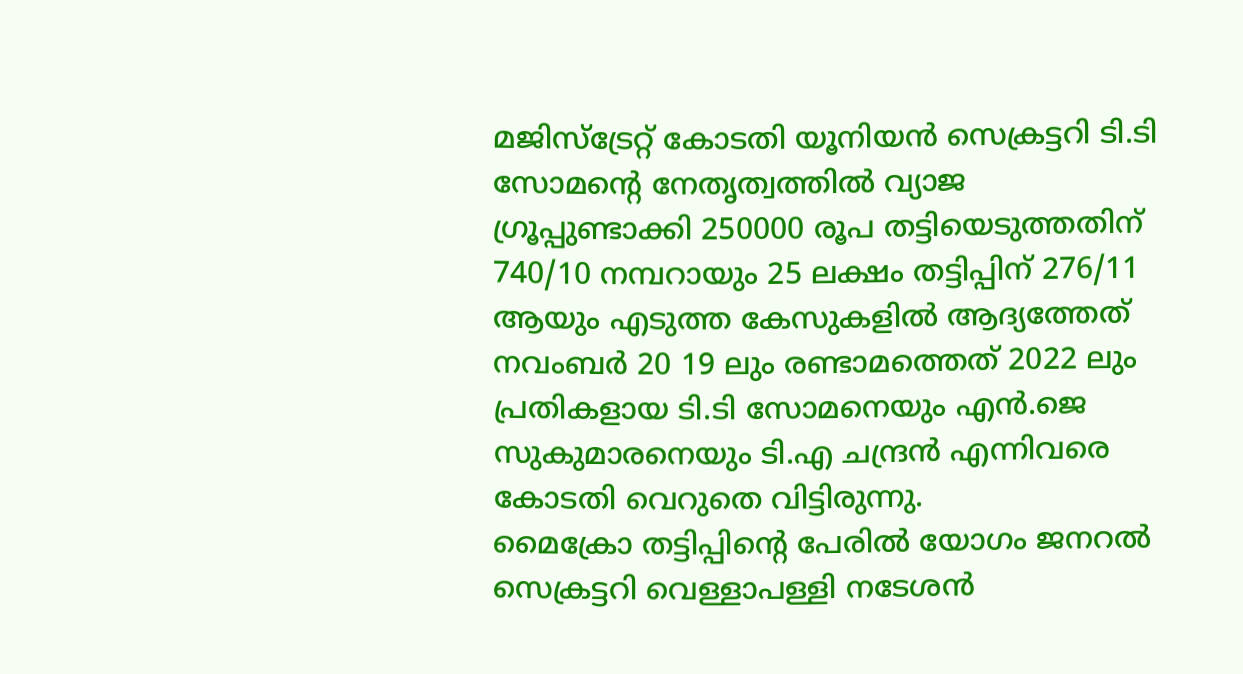മജിസ്ട്രേറ്റ് കോടതി യൂനിയൻ സെക്രട്ടറി ടി.ടി സോമന്റെ നേതൃത്വത്തിൽ വ്യാജ ഗ്രൂപ്പുണ്ടാക്കി 250000 രൂപ തട്ടിയെടുത്തതിന് 740/10 നമ്പറായും 25 ലക്ഷം തട്ടിപ്പിന് 276/11 ആയും എടുത്ത കേസുകളിൽ ആദ്യത്തേത് നവംബർ 20 19 ലും രണ്ടാമത്തെത് 2022 ലും പ്രതികളായ ടി.ടി സോമനെയും എൻ.ജെ സുകുമാരനെയും ടി.എ ചന്ദ്രൻ എന്നിവരെ കോടതി വെറുതെ വിട്ടിരുന്നു.
മൈക്രോ തട്ടിപ്പിന്റെ പേരിൽ യോഗം ജനറൽ സെക്രട്ടറി വെള്ളാപള്ളി നടേശൻ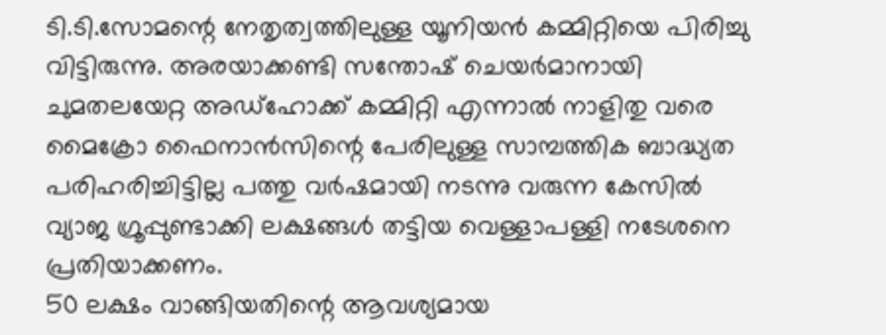ടി.ടി.സോമന്റെ നേതൃത്വത്തിലുള്ള യൂനിയൻ കമ്മിറ്റിയെ പിരിച്ചു വിട്ടിരുന്നു. അരയാക്കണ്ടി സന്തോഷ് ചെയർമാനായി ചുമതലയേറ്റ അഡ്ഹോക്ക് കമ്മിറ്റി എന്നാൽ നാളിതു വരെ മൈക്രോ ഫൈനാൻസിന്റെ പേരിലുള്ള സാമ്പത്തിക ബാദ്ധ്യത പരിഹരിച്ചിട്ടില്ല പത്തു വർഷമായി നടന്നു വരുന്ന കേസിൽ വ്യാജ ഗ്രൂപ്പുണ്ടാക്കി ലക്ഷങ്ങൾ തട്ടിയ വെള്ളാപള്ളി നടേശനെ പ്രതിയാക്കണം.
50 ലക്ഷം വാങ്ങിയതിന്റെ ആവശ്യമായ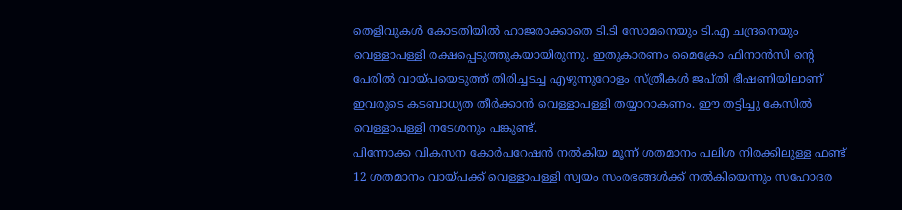തെളിവുകൾ കോടതിയിൽ ഹാജരാക്കാതെ ടി.ടി സോമനെയും ടി.എ ചന്ദ്രനെയും വെള്ളാപള്ളി രക്ഷപ്പെടുത്തുകയായിരുന്നു. ഇതുകാരണം മൈക്രോ ഫിനാൻസി ന്റെ പേരിൽ വായ്പയെടുത്ത് തിരിച്ചടച്ച എഴുന്നുറോളം സ്ത്രീകൾ ജപ്തി ഭീഷണിയിലാണ് ഇവരുടെ കടബാധ്യത തീർക്കാൻ വെള്ളാപള്ളി തയ്യാറാകണം. ഈ തട്ടിച്ചു കേസിൽ വെള്ളാപള്ളി നടേശനും പങ്കുണ്ട്.
പിന്നോക്ക വികസന കോർപറേഷൻ നൽകിയ മൂന്ന് ശതമാനം പലിശ നിരക്കിലുള്ള ഫണ്ട് 12 ശതമാനം വായ്പക്ക് വെള്ളാപള്ളി സ്വയം സംരഭങ്ങൾക്ക് നൽകിയെന്നും സഹോദര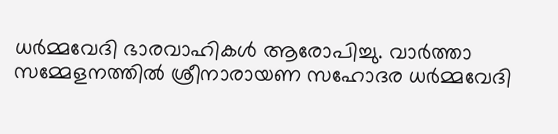ധർമ്മവേദി ഭാരവാഹികൾ ആരോപിച്ചു. വാർത്താ സമ്മേളനത്തിൽ ശ്രീനാരായണ സഹോദര ധർമ്മവേദി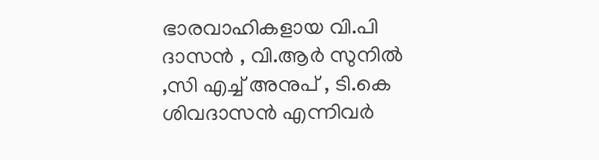ഭാരവാഹികളായ വി.പി ദാസൻ , വി.ആർ സുനിൽ ,സി എച്ച് അനുപ് , ടി.കെ ശിവദാസൻ എന്നിവർ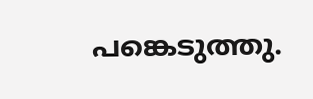പങ്കെടുത്തു.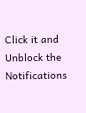Click it and Unblock the Notifications